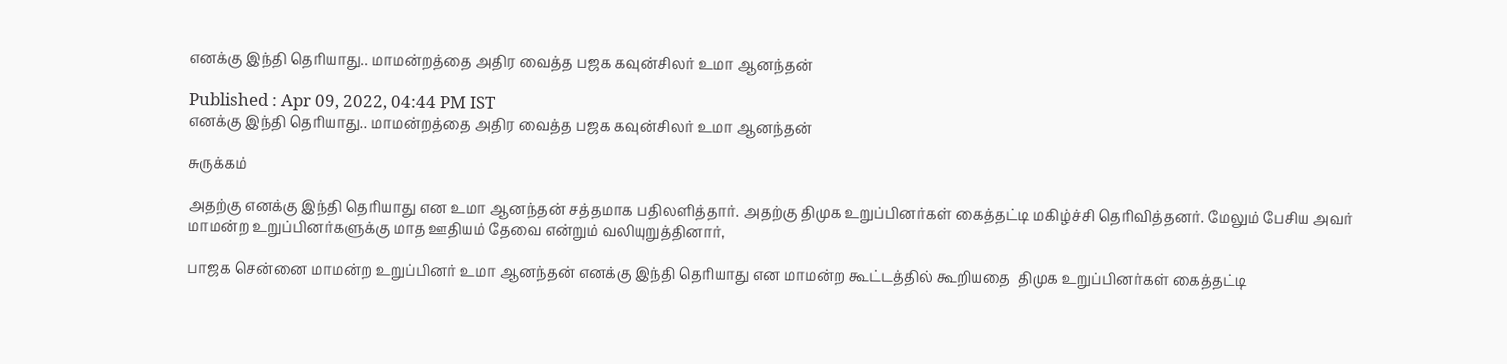எனக்கு இந்தி தெரியாது.. மாமன்றத்தை அதிர வைத்த பஜக கவுன்சிலர் உமா ஆனந்தன்

Published : Apr 09, 2022, 04:44 PM IST
எனக்கு இந்தி தெரியாது.. மாமன்றத்தை அதிர வைத்த பஜக கவுன்சிலர் உமா ஆனந்தன்

சுருக்கம்

அதற்கு எனக்கு இந்தி தெரியாது என உமா ஆனந்தன் சத்தமாக பதிலளித்தார். அதற்கு திமுக உறுப்பினர்கள் கைத்தட்டி மகிழ்ச்சி தெரிவித்தனர். மேலும் பேசிய அவர் மாமன்ற உறுப்பினர்களுக்கு மாத ஊதியம் தேவை என்றும் வலியுறுத்தினார்,

பாஜக சென்னை மாமன்ற உறுப்பினர் உமா ஆனந்தன் எனக்கு இந்தி தெரியாது என மாமன்ற கூட்டத்தில் கூறியதை  திமுக உறுப்பினர்கள் கைத்தட்டி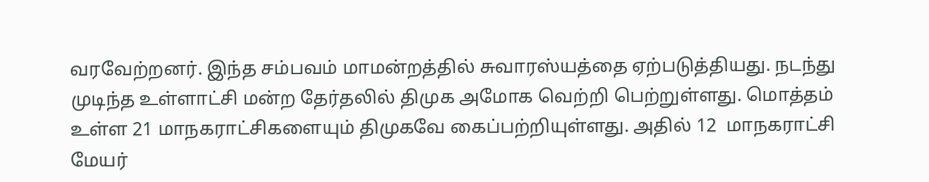வரவேற்றனர். இந்த சம்பவம் மாமன்றத்தில் சுவாரஸ்யத்தை ஏற்படுத்தியது. நடந்து முடிந்த உள்ளாட்சி மன்ற தேர்தலில் திமுக அமோக வெற்றி பெற்றுள்ளது. மொத்தம் உள்ள 21 மாநகராட்சிகளையும் திமுகவே கைப்பற்றியுள்ளது. அதில் 12  மாநகராட்சி மேயர்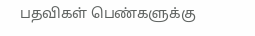பதவிகள் பெண்களுக்கு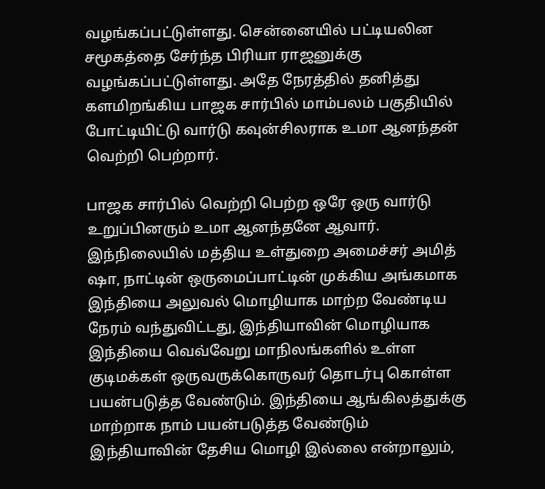வழங்கப்பட்டுள்ளது. சென்னையில் பட்டியலின சமூகத்தை சேர்ந்த பிரியா ராஜனுக்கு வழங்கப்பட்டுள்ளது. அதே நேரத்தில் தனித்து களமிறங்கிய பாஜக சார்பில் மாம்பலம் பகுதியில் போட்டியிட்டு வார்டு கவுன்சிலராக உமா ஆனந்தன் வெற்றி பெற்றார்.

பாஜக சார்பில் வெற்றி பெற்ற ஒரே ஒரு வார்டு உறுப்பினரும் உமா ஆனந்தனே ஆவார். இந்நிலையில் மத்திய உள்துறை அமைச்சர் அமித் ஷா, நாட்டின் ஒருமைப்பாட்டின் முக்கிய அங்கமாக இந்தியை அலுவல் மொழியாக மாற்ற வேண்டிய நேரம் வந்துவிட்டது, இந்தியாவின் மொழியாக இந்தியை வெவ்வேறு மாநிலங்களில் உள்ள குடிமக்கள் ஒருவருக்கொருவர் தொடர்பு கொள்ள பயன்படுத்த வேண்டும். இந்தியை ஆங்கிலத்துக்கு மாற்றாக நாம் பயன்படுத்த வேண்டும் இந்தியாவின் தேசிய மொழி இல்லை என்றாலும்,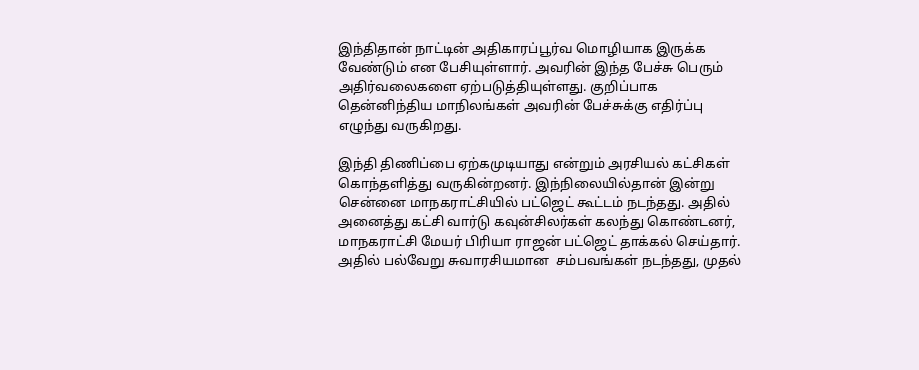இந்திதான் நாட்டின் அதிகாரப்பூர்வ மொழியாக இருக்க வேண்டும் என பேசியுள்ளார். அவரின் இந்த பேச்சு பெரும் அதிர்வலைகளை ஏற்படுத்தியுள்ளது. குறிப்பாக  தென்னிந்திய மாநிலங்கள் அவரின் பேச்சுக்கு எதிர்ப்பு எழுந்து வருகிறது.

இந்தி திணிப்பை ஏற்கமுடியாது என்றும் அரசியல் கட்சிகள் கொந்தளித்து வருகின்றனர். இந்நிலையில்தான் இன்று சென்னை மாநகராட்சியில் பட்ஜெட் கூட்டம் நடந்தது. அதில் அனைத்து கட்சி வார்டு கவுன்சிலர்கள் கலந்து கொண்டனர், மாநகராட்சி மேயர் பிரியா ராஜன் பட்ஜெட் தாக்கல் செய்தார். அதில் பல்வேறு சுவாரசியமான  சம்பவங்கள் நடந்தது, முதல்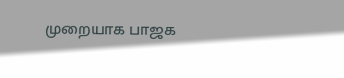முறையாக பாஜக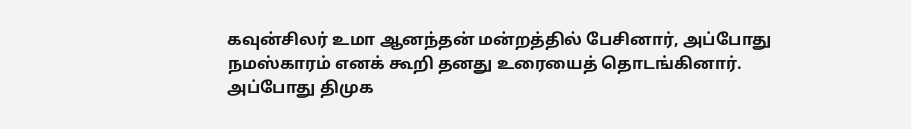கவுன்சிலர் உமா ஆனந்தன் மன்றத்தில் பேசினார், அப்போது நமஸ்காரம் எனக் கூறி தனது உரையைத் தொடங்கினார். அப்போது திமுக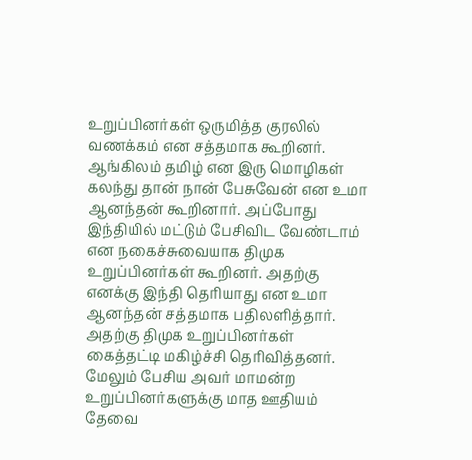உறுப்பினர்கள் ஒருமித்த குரலில் வணக்கம் என சத்தமாக கூறினர். ஆங்கிலம் தமிழ் என இரு மொழிகள் கலந்து தான் நான் பேசுவேன் என உமா ஆனந்தன் கூறினார். அப்போது இந்தியில் மட்டும் பேசிவிட வேண்டாம் என நகைச்சுவையாக திமுக உறுப்பினர்கள் கூறினர். அதற்கு எனக்கு இந்தி தெரியாது என உமா ஆனந்தன் சத்தமாக பதிலளித்தார். அதற்கு திமுக உறுப்பினர்கள் கைத்தட்டி மகிழ்ச்சி தெரிவித்தனர். மேலும் பேசிய அவர் மாமன்ற உறுப்பினர்களுக்கு மாத ஊதியம் தேவை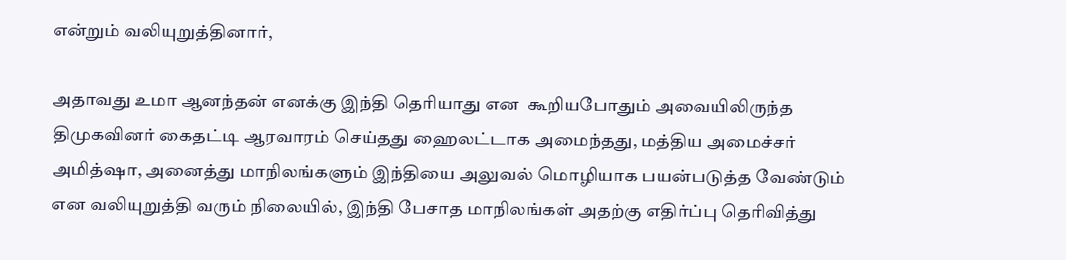என்றும் வலியுறுத்தினார்,

அதாவது உமா ஆனந்தன் எனக்கு இந்தி தெரியாது என  கூறியபோதும் அவையிலிருந்த திமுகவினர் கைதட்டி ஆரவாரம் செய்தது ஹைலட்டாக அமைந்தது, மத்திய அமைச்சர் அமித்ஷா, அனைத்து மாநிலங்களும் இந்தியை அலுவல் மொழியாக பயன்படுத்த வேண்டும் என வலியுறுத்தி வரும் நிலையில், இந்தி பேசாத மாநிலங்கள் அதற்கு எதிர்ப்பு தெரிவித்து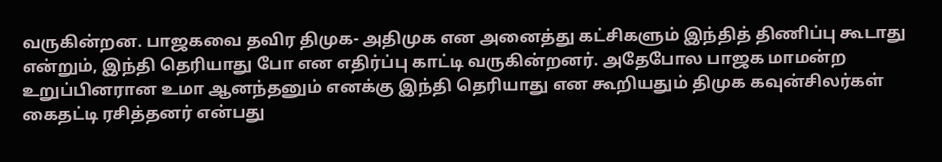வருகின்றன. பாஜகவை தவிர திமுக- அதிமுக என அனைத்து கட்சிகளும் இந்தித் திணிப்பு கூடாது என்றும், இந்தி தெரியாது போ என எதிர்ப்பு காட்டி வருகின்றனர். அதேபோல பாஜக மாமன்ற உறுப்பினரான உமா ஆனந்தனும் எனக்கு இந்தி தெரியாது என கூறியதும் திமுக கவுன்சிலர்கள் கைதட்டி ரசித்தனர் என்பது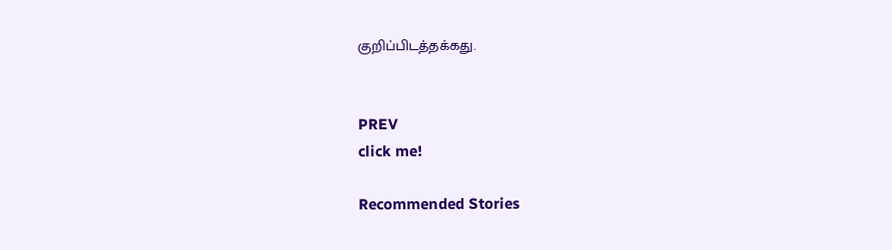குறிப்பிடத்தக்கது.


PREV
click me!

Recommended Stories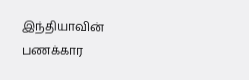இந்தியாவின் பணக்கார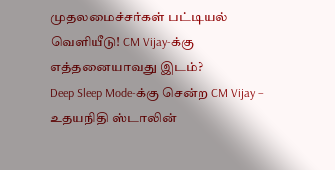முதலமைச்சர்கள் பட்டியல் வெளியீடு! CM Vijay-க்கு எத்தனையாவது இடம்?
Deep Sleep Mode-க்கு சென்ற CM Vijay – உதயநிதி ஸ்டாலின்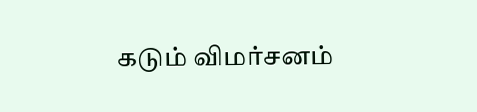கடும் விமர்சனம்